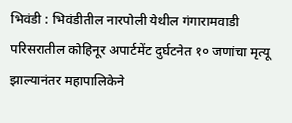भिवंडी : भिवंडीतील नारपोली येथील गंगारामवाडी परिसरातील कोहिनूर अपार्टमेंट दुर्घटनेत १० जणांचा मृत्यू झाल्यानंतर महापालिकेने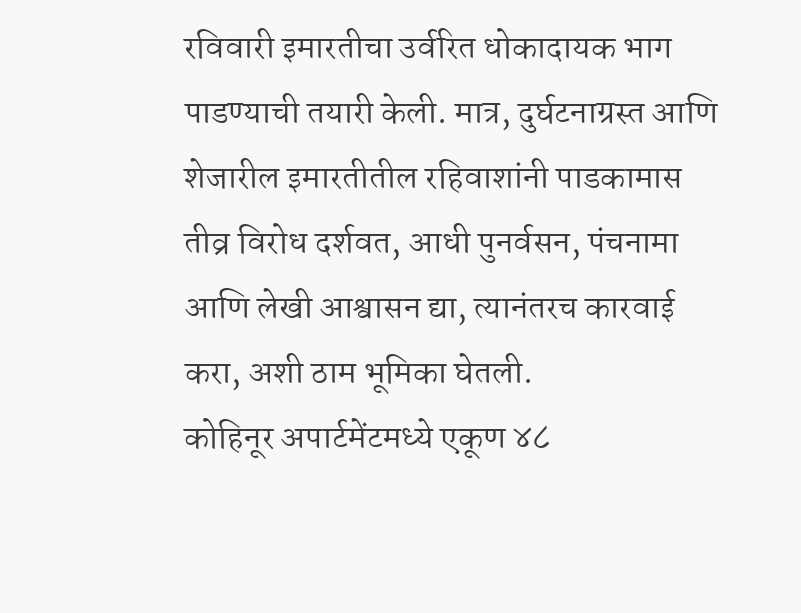रविवारी इमारतीचा उर्वरित धोकादायक भाग पाडण्याची तयारी केली. मात्र, दुर्घटनाग्रस्त आणि शेजारील इमारतीतील रहिवाशांनी पाडकामास तीव्र विरोध दर्शवत, आधी पुनर्वसन, पंचनामा आणि लेखी आश्वासन द्या, त्यानंतरच कारवाई करा, अशी ठाम भूमिका घेतली.
कोहिनूर अपार्टमेंटमध्ये एकूण ४८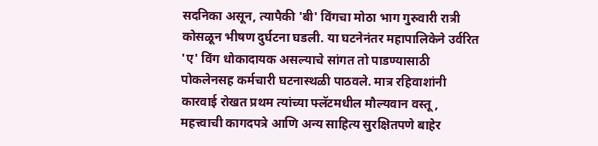सदनिका असून, त्यापैकी 'बी' विंगचा मोठा भाग गुरुवारी रात्री कोसळून भीषण दुर्घटना घडली. या घटनेनंतर महापालिकेने उर्वरित 'ए' विंग धोकादायक असल्याचे सांगत तो पाडण्यासाठी पोकलेनसह कर्मचारी घटनास्थळी पाठवले. मात्र रहिवाशांनी कारवाई रोखत प्रथम त्यांच्या फ्लॅटमधील मौल्यवान वस्तू, महत्त्वाची कागदपत्रे आणि अन्य साहित्य सुरक्षितपणे बाहेर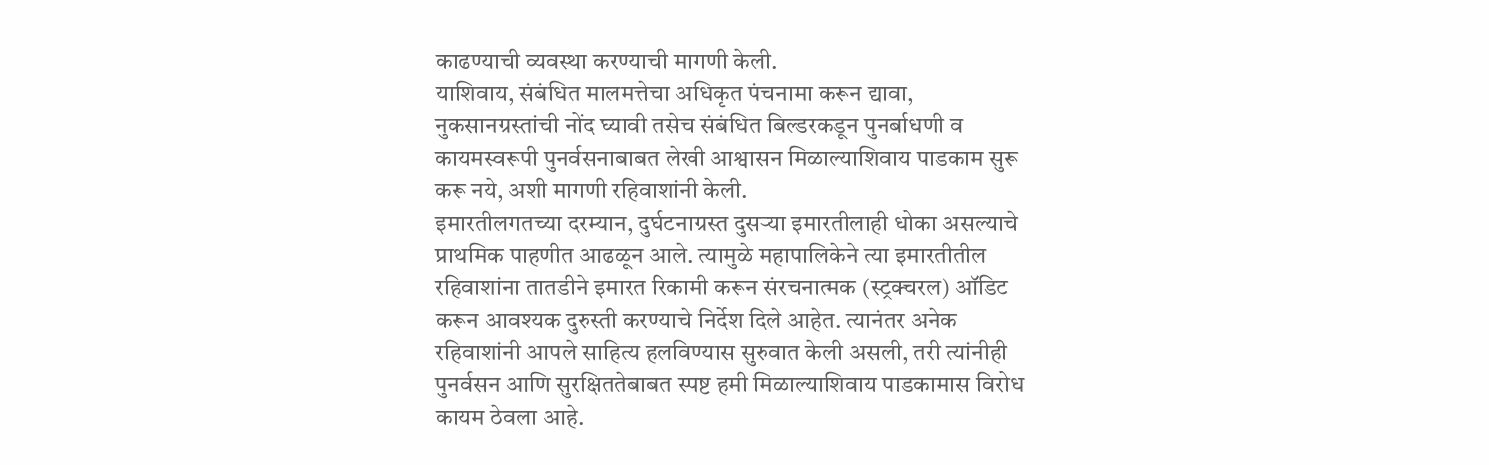काढण्याची व्यवस्था करण्याची मागणी केली.
याशिवाय, संबंधित मालमत्तेचा अधिकृत पंचनामा करून द्यावा, नुकसानग्रस्तांची नोंद घ्यावी तसेच संबंधित बिल्डरकडून पुनर्बाधणी व कायमस्वरूपी पुनर्वसनाबाबत लेखी आश्वासन मिळाल्याशिवाय पाडकाम सुरू करू नये, अशी मागणी रहिवाशांनी केली.
इमारतीलगतच्या दरम्यान, दुर्घटनाग्रस्त दुसऱ्या इमारतीलाही धोका असल्याचे प्राथमिक पाहणीत आढळून आले. त्यामुळे महापालिकेने त्या इमारतीतील रहिवाशांना तातडीने इमारत रिकामी करून संरचनात्मक (स्ट्रक्चरल) ऑडिट करून आवश्यक दुरुस्ती करण्याचे निर्देश दिले आहेत. त्यानंतर अनेक रहिवाशांनी आपले साहित्य हलविण्यास सुरुवात केली असली, तरी त्यांनीही पुनर्वसन आणि सुरक्षिततेबाबत स्पष्ट हमी मिळाल्याशिवाय पाडकामास विरोध कायम ठेवला आहे.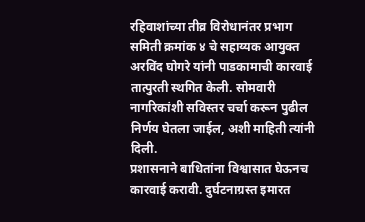रहिवाशांच्या तीव्र विरोधानंतर प्रभाग समिती क्रमांक ४ चे सहाय्यक आयुक्त अरविंद घोगरे यांनी पाडकामाची कारवाई तात्पुरती स्थगित केली. सोमवारी नागरिकांशी सविस्तर चर्चा करून पुढील निर्णय घेतला जाईल, अशी माहिती त्यांनी दिली.
प्रशासनाने बाधितांना विश्वासात घेऊनच कारवाई करावी. दुर्घटनाग्रस्त इमारत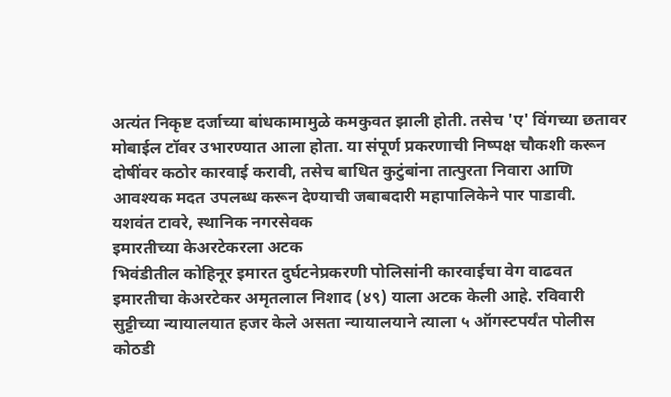अत्यंत निकृष्ट दर्जाच्या बांधकामामुळे कमकुवत झाली होती. तसेच 'ए' विंगच्या छतावर मोबाईल टॉवर उभारण्यात आला होता. या संपूर्ण प्रकरणाची निष्पक्ष चौकशी करून दोषींवर कठोर कारवाई करावी, तसेच बाधित कुटुंबांना तात्पुरता निवारा आणि आवश्यक मदत उपलब्ध करून देण्याची जबाबदारी महापालिकेने पार पाडावी.
यशवंत टावरे, स्थानिक नगरसेवक
इमारतीच्या केअरटेकरला अटक
भिवंडीतील कोहिनूर इमारत दुर्घटनेप्रकरणी पोलिसांनी कारवाईचा वेग वाढवत इमारतीचा केअरटेकर अमृतलाल निशाद (४९) याला अटक केली आहे. रविवारी सुट्टीच्या न्यायालयात हजर केले असता न्यायालयाने त्याला ५ ऑगस्टपर्यंत पोलीस कोठडी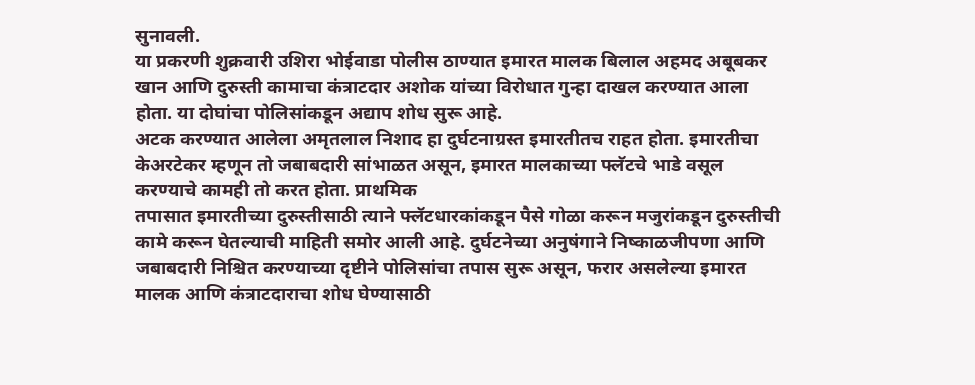सुनावली.
या प्रकरणी शुक्रवारी उशिरा भोईवाडा पोलीस ठाण्यात इमारत मालक बिलाल अहमद अबूबकर खान आणि दुरुस्ती कामाचा कंत्राटदार अशोक यांच्या विरोधात गुन्हा दाखल करण्यात आला होता. या दोघांचा पोलिसांकडून अद्याप शोध सुरू आहे.
अटक करण्यात आलेला अमृतलाल निशाद हा दुर्घटनाग्रस्त इमारतीतच राहत होता. इमारतीचा केअरटेकर म्हणून तो जबाबदारी सांभाळत असून, इमारत मालकाच्या फ्लॅटचे भाडे वसूल करण्याचे कामही तो करत होता. प्राथमिक
तपासात इमारतीच्या दुरुस्तीसाठी त्याने फ्लॅटधारकांकडून पैसे गोळा करून मजुरांकडून दुरुस्तीची कामे करून घेतल्याची माहिती समोर आली आहे. दुर्घटनेच्या अनुषंगाने निष्काळजीपणा आणि जबाबदारी निश्चित करण्याच्या दृष्टीने पोलिसांचा तपास सुरू असून, फरार असलेल्या इमारत मालक आणि कंत्राटदाराचा शोध घेण्यासाठी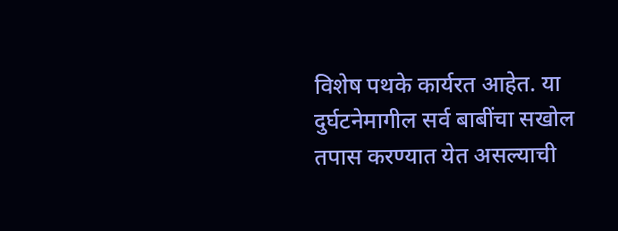विशेष पथके कार्यरत आहेत. या दुर्घटनेमागील सर्व बाबींचा सखोल तपास करण्यात येत असल्याची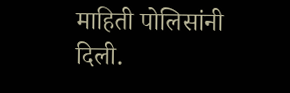माहिती पोलिसांनी दिली.